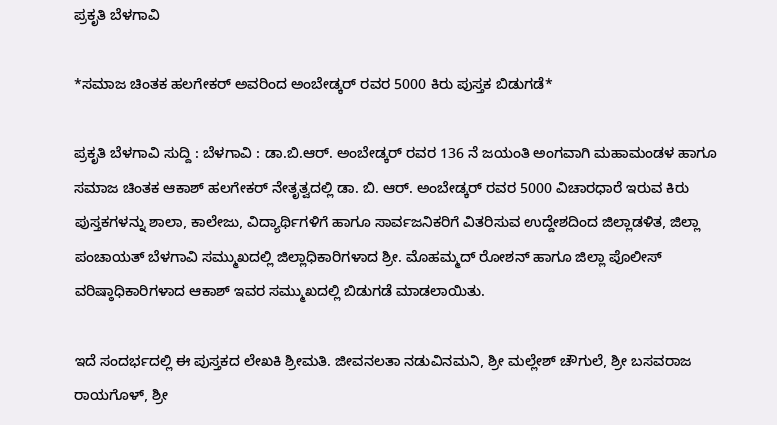ಪ್ರಕೃತಿ ಬೆಳಗಾವಿ

*ಸಮಾಜ ಚಿಂತಕ ಹಲಗೇಕರ್ ಅವರಿಂದ ಅಂಬೇಡ್ಕರ್ ರವರ 5000 ಕಿರು ಪುಸ್ತಕ ಬಿಡುಗಡೆ*

ಪ್ರಕೃತಿ ಬೆಳಗಾವಿ ಸುದ್ದಿ : ಬೆಳಗಾವಿ : ಡಾ.ಬಿ.ಆರ್. ಅಂಬೇಡ್ಕರ್ ರವರ 136 ನೆ ಜಯಂತಿ ಅಂಗವಾಗಿ ಮಹಾಮಂಡಳ ಹಾಗೂ ಸಮಾಜ ಚಿಂತಕ ಆಕಾಶ್ ಹಲಗೇಕರ್ ನೇತೃತ್ವದಲ್ಲಿ ಡಾ. ಬಿ. ಆರ್. ಅಂಬೇಡ್ಕರ್ ರವರ 5000 ವಿಚಾರಧಾರೆ ಇರುವ ಕಿರು ಪುಸ್ತಕಗಳನ್ನು ಶಾಲಾ, ಕಾಲೇಜು, ವಿದ್ಯಾರ್ಥಿಗಳಿಗೆ ಹಾಗೂ ಸಾರ್ವಜನಿಕರಿಗೆ ವಿತರಿಸುವ ಉದ್ದೇಶದಿಂದ ಜಿಲ್ಲಾಡಳಿತ, ಜಿಲ್ಲಾ ಪಂಚಾಯತ್ ಬೆಳಗಾವಿ ಸಮ್ಮುಖದಲ್ಲಿ ಜಿಲ್ಲಾಧಿಕಾರಿಗಳಾದ ಶ್ರೀ. ಮೊಹಮ್ಮದ್ ರೋಶನ್ ಹಾಗೂ ಜಿಲ್ಲಾ ಪೊಲೀಸ್ ವರಿಷ್ಠಾಧಿಕಾರಿಗಳಾದ ಆಕಾಶ್ ಇವರ ಸಮ್ಮುಖದಲ್ಲಿ ಬಿಡುಗಡೆ ಮಾಡಲಾಯಿತು.

ಇದೆ ಸಂದರ್ಭದಲ್ಲಿ ಈ ಪುಸ್ತಕದ ಲೇಖಕಿ ಶ್ರೀಮತಿ. ಜೀವನಲತಾ ನಡುವಿನಮನಿ, ಶ್ರೀ ಮಲ್ಲೇಶ್ ಚೌಗುಲೆ, ಶ್ರೀ ಬಸವರಾಜ ರಾಯಗೊಳ್, ಶ್ರೀ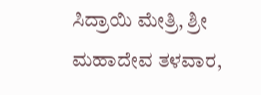ಸಿದ್ರಾಯಿ ಮೇತ್ರಿ, ಶ್ರೀ ಮಹಾದೇವ ತಳವಾರ,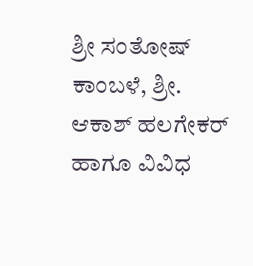ಶ್ರೀ ಸಂತೋಷ್ ಕಾಂಬಳೆ, ಶ್ರೀ. ಆಕಾಶ್ ಹಲಗೇಕರ್ ಹಾಗೂ ವಿವಿಧ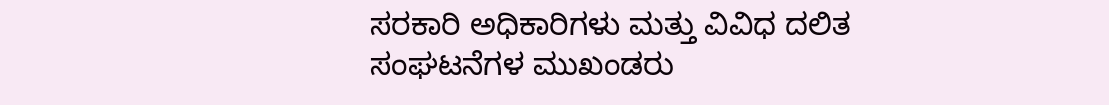ಸರಕಾರಿ ಅಧಿಕಾರಿಗಳು ಮತ್ತು ವಿವಿಧ ದಲಿತ ಸಂಘಟನೆಗಳ ಮುಖಂಡರು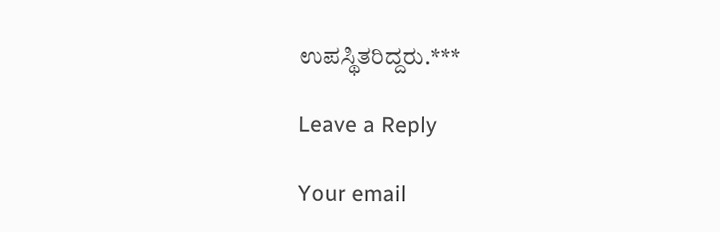ಉಪಸ್ಥಿತರಿದ್ದರು.***

Leave a Reply

Your email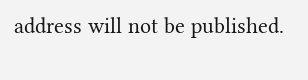address will not be published.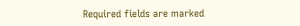Required fields are marked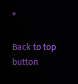*

Back to top button